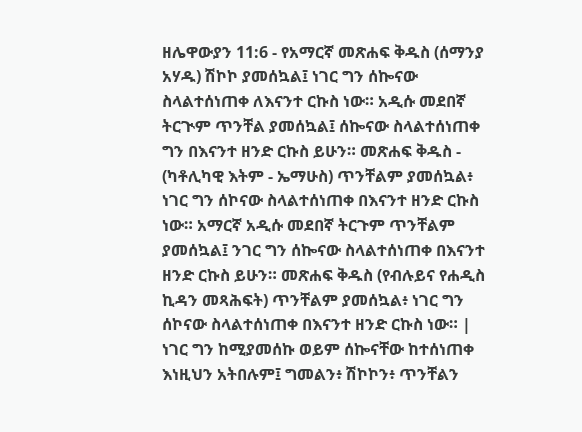ዘሌዋውያን 11:6 - የአማርኛ መጽሐፍ ቅዱስ (ሰማንያ አሃዱ) ሽኮኮ ያመሰኳል፤ ነገር ግን ሰኰናው ስላልተሰነጠቀ ለእናንተ ርኩስ ነው። አዲሱ መደበኛ ትርጒም ጥንቸል ያመሰኳል፤ ሰኰናው ስላልተሰነጠቀ ግን በእናንተ ዘንድ ርኩስ ይሁን። መጽሐፍ ቅዱስ - (ካቶሊካዊ እትም - ኤማሁስ) ጥንቸልም ያመሰኳል፥ ነገር ግን ሰኮናው ስላልተሰነጠቀ በእናንተ ዘንድ ርኩስ ነው። አማርኛ አዲሱ መደበኛ ትርጉም ጥንቸልም ያመሰኳል፤ ንገር ግን ሰኰናው ስላልተሰነጠቀ በእናንተ ዘንድ ርኩስ ይሁን። መጽሐፍ ቅዱስ (የብሉይና የሐዲስ ኪዳን መጻሕፍት) ጥንቸልም ያመሰኳል፥ ነገር ግን ሰኮናው ስላልተሰነጠቀ በእናንተ ዘንድ ርኩስ ነው። |
ነገር ግን ከሚያመሰኩ ወይም ሰኰናቸው ከተሰነጠቀ እነዚህን አትበሉም፤ ግመልን፥ ሽኮኮን፥ ጥንቸልን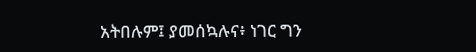አትበሉም፤ ያመሰኳሉና፥ ነገር ግን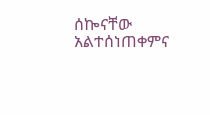ሰኰናቸው አልተሰነጠቀምና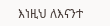እነዚህ ለእናንተ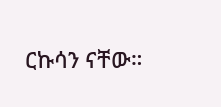ርኩሳን ናቸው።